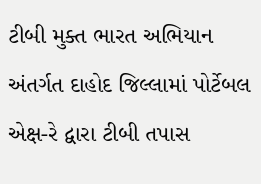ટીબી મુક્ત ભારત અભિયાન અંતર્ગત દાહોદ જિલ્લામાં પોર્ટેબલ એક્ષ-રે દ્વારા ટીબી તપાસ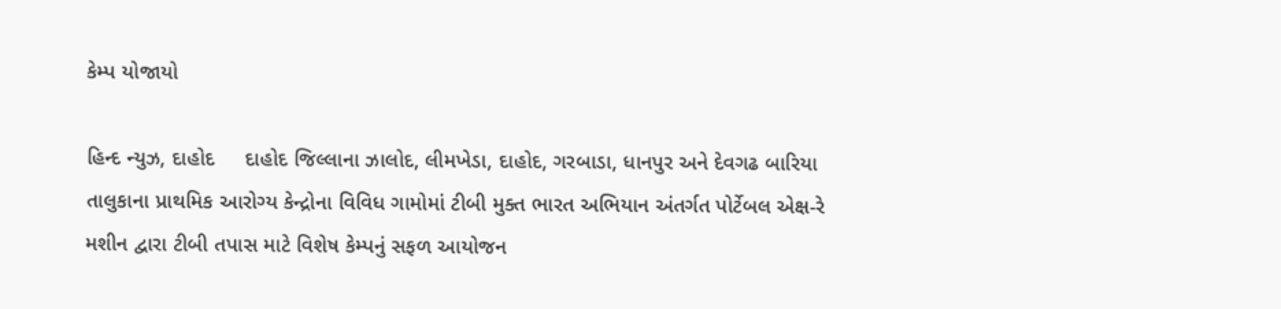કેમ્પ યોજાયો

હિન્દ ન્યુઝ, દાહોદ     દાહોદ જિલ્લાના ઝાલોદ, લીમખેડા, દાહોદ, ગરબાડા, ધાનપુર અને દેવગઢ બારિયા તાલુકાના પ્રાથમિક આરોગ્ય કેન્દ્રોના વિવિધ ગામોમાં ટીબી મુક્ત ભારત અભિયાન અંતર્ગત પોર્ટેબલ એક્ષ-રે મશીન દ્વારા ટીબી તપાસ માટે વિશેષ કેમ્પનું સફળ આયોજન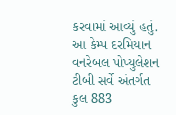કરવામાં આવ્યું હતું. આ કેમ્પ દરમિયાન વનરેબલ પોપ્યુલેશન ટીબી સર્વે અંતર્ગત કુલ 883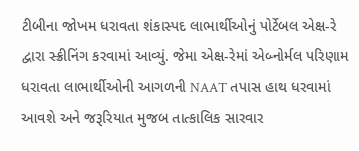ટીબીના જોખમ ધરાવતા શંકાસ્પદ લાભાર્થીઓનું પોર્ટેબલ એક્ષ-રે દ્વારા સ્ક્રીનિંગ કરવામાં આવ્યું. જેમા એક્ષ-રેમાં એબ્નોર્મલ પરિણામ ધરાવતા લાભાર્થીઓની આગળની NAAT તપાસ હાથ ધરવામાં આવશે અને જરૂરિયાત મુજબ તાત્કાલિક સારવાર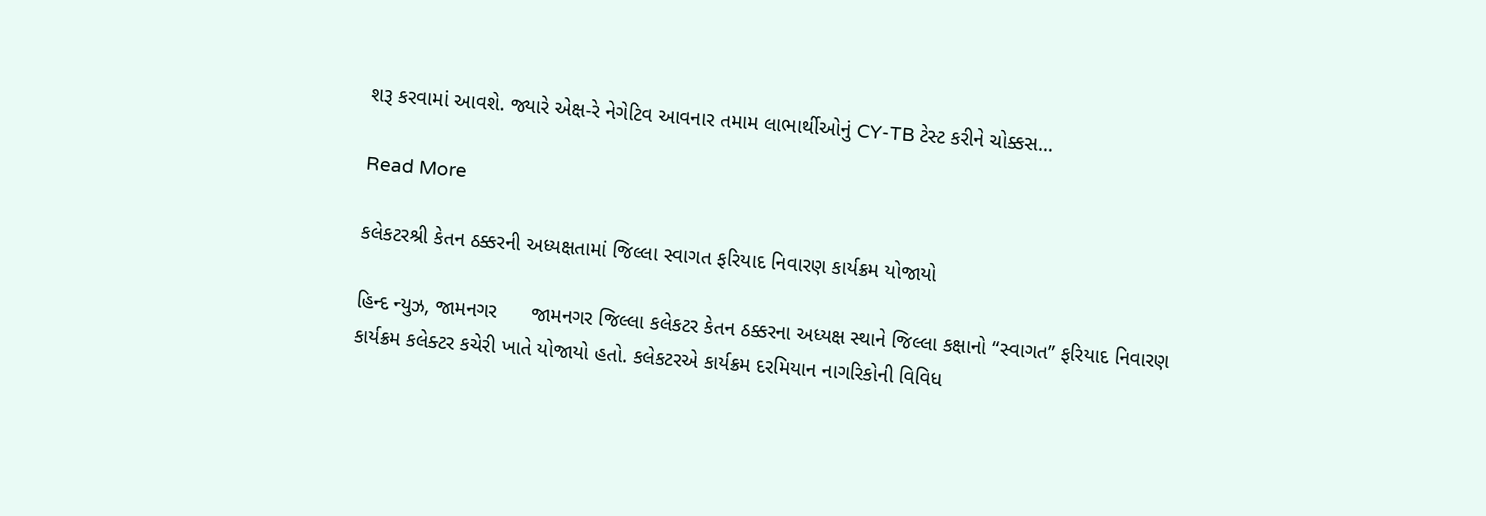શરૂ કરવામાં આવશે. જ્યારે એક્ષ-રે નેગેટિવ આવનાર તમામ લાભાર્થીઓનું CY-TB ટેસ્ટ કરીને ચોક્કસ…

Read More

કલેકટરશ્રી કેતન ઠક્કરની અધ્યક્ષતામાં જિલ્લા સ્વાગત ફરિયાદ નિવારણ કાર્યક્રમ યોજાયો

હિન્દ ન્યુઝ, જામનગર      જામનગર જિલ્લા કલેકટર કેતન ઠક્કરના અધ્યક્ષ સ્થાને જિલ્લા કક્ષાનો “સ્વાગત” ફરિયાદ નિવારણ કાર્યક્રમ કલેક્ટર કચેરી ખાતે યોજાયો હતો. કલેકટરએ કાર્યક્રમ દરમિયાન નાગરિકોની વિવિધ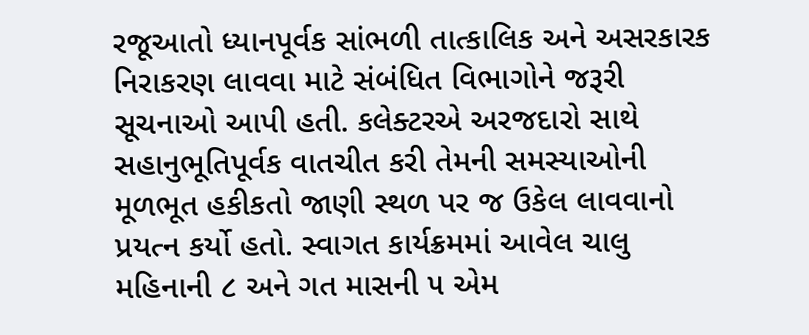રજૂઆતો ધ્યાનપૂર્વક સાંભળી તાત્કાલિક અને અસરકારક નિરાકરણ લાવવા માટે સંબંધિત વિભાગોને જરૂરી સૂચનાઓ આપી હતી. કલેક્ટરએ અરજદારો સાથે સહાનુભૂતિપૂર્વક વાતચીત કરી તેમની સમસ્યાઓની મૂળભૂત હકીકતો જાણી સ્થળ પર જ ઉકેલ લાવવાનો પ્રયત્ન કર્યો હતો. સ્વાગત કાર્યક્રમમાં આવેલ ચાલુ મહિનાની ૮ અને ગત માસની ૫ એમ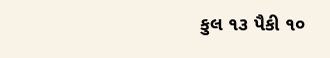કુલ ૧૩ પૈકી ૧૦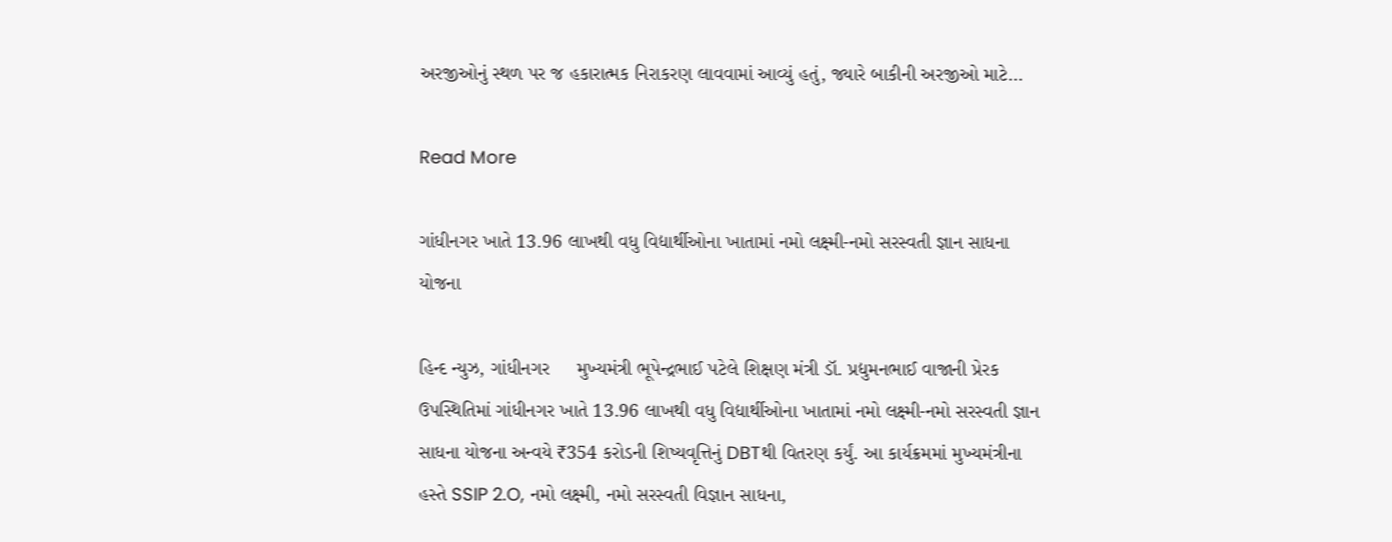અરજીઓનું સ્થળ પર જ હકારાત્મક નિરાકરણ લાવવામાં આવ્યું હતું, જ્યારે બાકીની અરજીઓ માટે…

Read More

ગાંધીનગર ખાતે 13.96 લાખથી વધુ વિદ્યાર્થીઓના ખાતામાં નમો લક્ષ્મી-નમો સરસ્વતી જ્ઞાન સાધના યોજના

હિન્દ ન્યુઝ, ગાંધીનગર     મુખ્યમંત્રી ભૂપેન્દ્રભાઈ પટેલે શિક્ષણ મંત્રી ડૉ. પ્રદ્યુમનભાઈ વાજાની પ્રેરક ઉપસ્થિતિમાં ગાંધીનગર ખાતે 13.96 લાખથી વધુ વિદ્યાર્થીઓના ખાતામાં નમો લક્ષ્મી-નમો સરસ્વતી જ્ઞાન સાધના યોજના અન્વયે ₹354 કરોડની શિષ્યવૃત્તિનું DBTથી વિતરણ કર્યું. આ કાર્યક્રમમાં મુખ્યમંત્રીના હસ્તે SSIP 2.O, નમો લક્ષ્મી, નમો સરસ્વતી વિજ્ઞાન સાધના,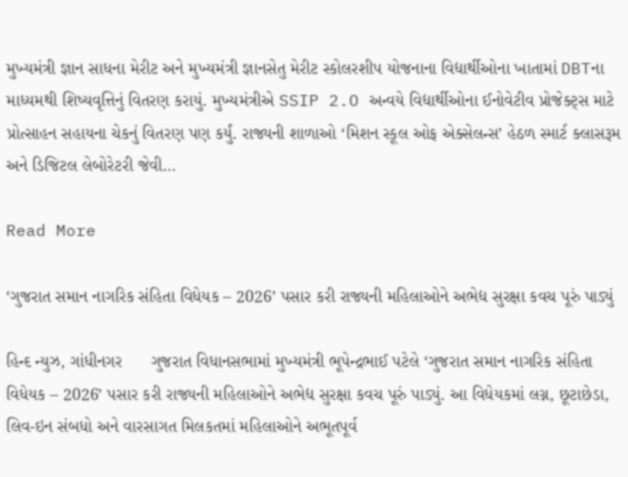મુખ્યમંત્રી જ્ઞાન સાધના મેરીટ અને મુખ્યમંત્રી જ્ઞાનસેતુ મેરીટ સ્કોલરશીપ યોજનાના વિદ્યાર્થીઓના ખાતામાં DBTના માધ્યમથી શિષ્યવૃત્તિનું વિતરણ કરાયું. મુખ્યમંત્રીએ SSIP 2.O અન્વયે વિદ્યાર્થીઓના ઈનોવેટીવ પ્રોજેક્ટ્સ માટે પ્રોત્સાહન સહાયના ચેકનું વિતરણ પણ કર્યું. રાજ્યની શાળાઓ ‘મિશન સ્કૂલ ઓફ એક્સેલન્સ’ હેઠળ સ્માર્ટ ક્લાસરૂમ અને ડિજિટલ લેબોરેટરી જેવી…

Read More

‘ગુજરાત સમાન નાગરિક સંહિતા વિધેયક – 2026’ પસાર કરી રાજ્યની મહિલાઓને અભેદ્ય સુરક્ષા કવચ પૂરું પાડ્યું

હિન્દ ન્યુઝ, ગાંધીનગર      ગુજરાત વિધાનસભામાં મુખ્યમંત્રી ભૂપેન્દ્રભાઈ પટેલે ‘ગુજરાત સમાન નાગરિક સંહિતા વિધેયક – 2026’ પસાર કરી રાજ્યની મહિલાઓને અભેદ્ય સુરક્ષા કવચ પૂરું પાડ્યું. આ વિધેયકમાં લગ્ન, છૂટાછેડા, લિવ-ઇન સંબધો અને વારસાગત મિલકતમાં મહિલાઓને અભૂતપૂર્વ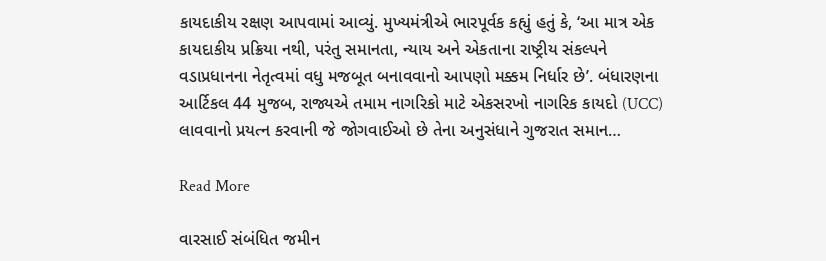કાયદાકીય રક્ષણ આપવામાં આવ્યું. મુખ્યમંત્રીએ ભારપૂર્વક કહ્યું હતું કે, ‘આ માત્ર એક કાયદાકીય પ્રક્રિયા નથી, પરંતુ સમાનતા, ન્યાય અને એકતાના રાષ્ટ્રીય સંકલ્પને વડાપ્રધાનના નેતૃત્વમાં વધુ મજબૂત બનાવવાનો આપણો મક્કમ નિર્ધાર છે’. બંધારણના આર્ટિકલ 44 મુજબ, રાજ્યએ તમામ નાગરિકો માટે એકસરખો નાગરિક કાયદો (UCC) લાવવાનો પ્રયત્ન કરવાની જે જોગવાઈઓ છે તેના અનુસંધાને ગુજરાત સમાન…

Read More

વારસાઈ સંબંધિત જમીન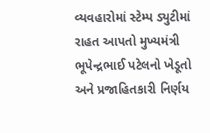વ્યવહારોમાં સ્ટેમ્પ ડ્યુટીમાં રાહત આપતો મુખ્યમંત્રી ભૂપેન્દ્રભાઈ પટેલનો ખેડૂતો અને પ્રજાહિતકારી નિર્ણય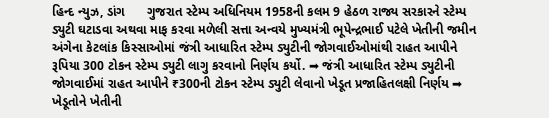હિન્દ ન્યુઝ, ડાંગ      ગુજરાત સ્ટેમ્પ અધિનિયમ 1958ની કલમ 9 હેઠળ રાજ્ય સરકારને સ્ટેમ્પ ડ્યુટી ઘટાડવા અથવા માફ કરવા મળેલી સત્તા અન્વયે મુખ્યમંત્રી ભૂપેન્દ્રભાઈ પટેલે ખેતીની જમીન અંગેના કેટલાંક કિસ્સાઓમાં જંત્રી આધારિત સ્ટેમ્પ ડ્યુટીની જોગવાઈઓમાંથી રાહત આપીને રૂપિયા 300 ટોકન સ્ટેમ્પ ડ્યુટી લાગુ કરવાનો નિર્ણય કર્યો. ➡ જંત્રી આધારિત સ્ટેમ્પ ડ્યુટીની જોગવાઈમાં રાહત આપીને ₹300ની ટોકન સ્ટેમ્પ ડ્યુટી લેવાનો ખેડૂત પ્રજાહિતલક્ષી નિર્ણય ➡ ખેડૂતોને ખેતીની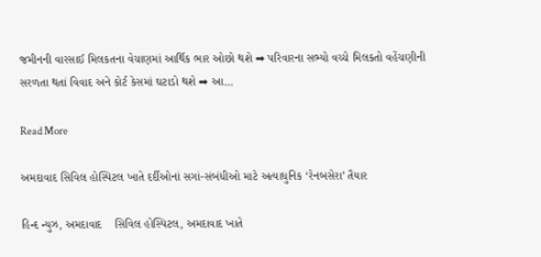જમીનની વારસાઈ મિલકતના વેચાણમાં આર્થિક ભાર ઓછો થશે ➡ પરિવારના સભ્યો વચ્ચે મિલકતો વહેંચણીની સરળતા થતાં વિવાદ અને કોર્ટ કેસમાં ઘટાડો થશે ➡ આ…

Read More

અમદાવાદ સિવિલ હોસ્પિટલ ખાતે દર્દીઓનાં સગાં-સંબંધીઓ માટે અત્યાધુનિક ‘રેનબસેરા’ તૈયાર

હિન્દ ન્યુઝ, અમદાવાદ    સિવિલ હોસ્પિટલ, અમદાવાદ ખાતે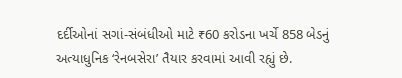દર્દીઓનાં સગાં-સંબંધીઓ માટે ₹60 કરોડના ખર્ચે 858 બેડનું અત્યાધુનિક ‘રેનબસેરા’ તૈયાર કરવામાં આવી રહ્યું છે.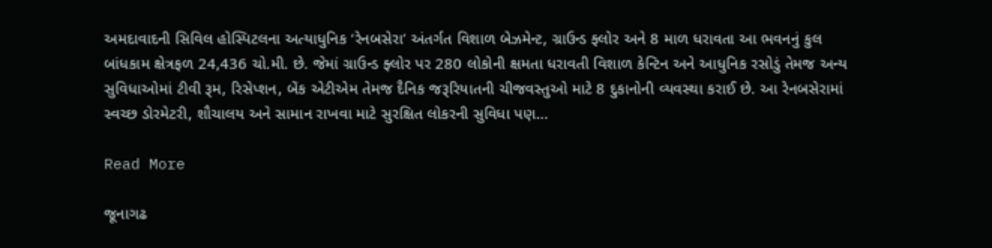અમદાવાદની સિવિલ હોસ્પિટલના અત્યાધુનિક ‘રેનબસેરા’ અંતર્ગત વિશાળ બેઝમેન્ટ, ગ્રાઉન્ડ ફ્લોર અને 8 માળ ધરાવતા આ ભવનનું કુલ બાંધકામ ક્ષેત્રફળ 24,436 ચો.મી. છે. જેમાં ગ્રાઉન્ડ ફ્લોર પર 280 લોકોની ક્ષમતા ધરાવતી વિશાળ કેન્ટિન અને આધુનિક રસોડું તેમજ અન્ય સુવિધાઓમાં ટીવી રૂમ, રિસેપ્શન, બેંક એટીએમ તેમજ દૈનિક જરૂરિયાતની ચીજવસ્તુઓ માટે 8 દુકાનોની વ્યવસ્થા કરાઈ છે. આ રેનબસેરામાં સ્વચ્છ ડોરમેટરી, શૌચાલય અને સામાન રાખવા માટે સુરક્ષિત લોકરની સુવિધા પણ…

Read More

જૂનાગઢ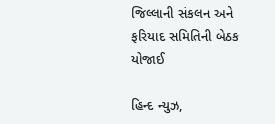જિલ્લાની સંકલન અને ફરિયાદ સમિતિની બેઠક યોજાઈ

હિન્દ ન્યુઝ,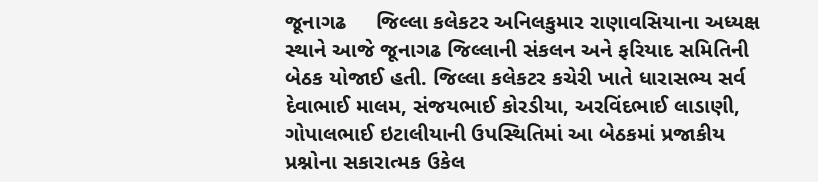જૂનાગઢ     જિલ્લા કલેકટર અનિલકુમાર રાણાવસિયાના અધ્યક્ષ સ્થાને આજે જૂનાગઢ જિલ્લાની સંકલન અને ફરિયાદ સમિતિની બેઠક યોજાઈ હતી. જિલ્લા કલેકટર કચેરી ખાતે ધારાસભ્ય સર્વ દેવાભાઈ માલમ, સંજયભાઈ કોરડીયા, અરવિંદભાઈ લાડાણી, ગોપાલભાઈ ઇટાલીયાની ઉપસ્થિતિમાં આ બેઠકમાં પ્રજાકીય પ્રશ્નોના સકારાત્મક ઉકેલ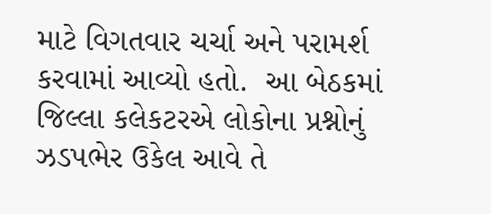માટે વિગતવાર ચર્ચા અને પરામર્શ કરવામાં આવ્યો હતો.  આ બેઠકમાં જિલ્લા કલેકટરએ લોકોના પ્રશ્નોનું ઝડપભેર ઉકેલ આવે તે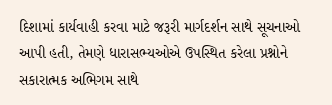દિશામાં કાર્યવાહી કરવા માટે જરૂરી માર્ગદર્શન સાથે સૂચનાઓ આપી હતી, તેમણે ધારાસભ્યઓએ ઉપસ્થિત કરેલા પ્રશ્નોને સકારાત્મક અભિગમ સાથે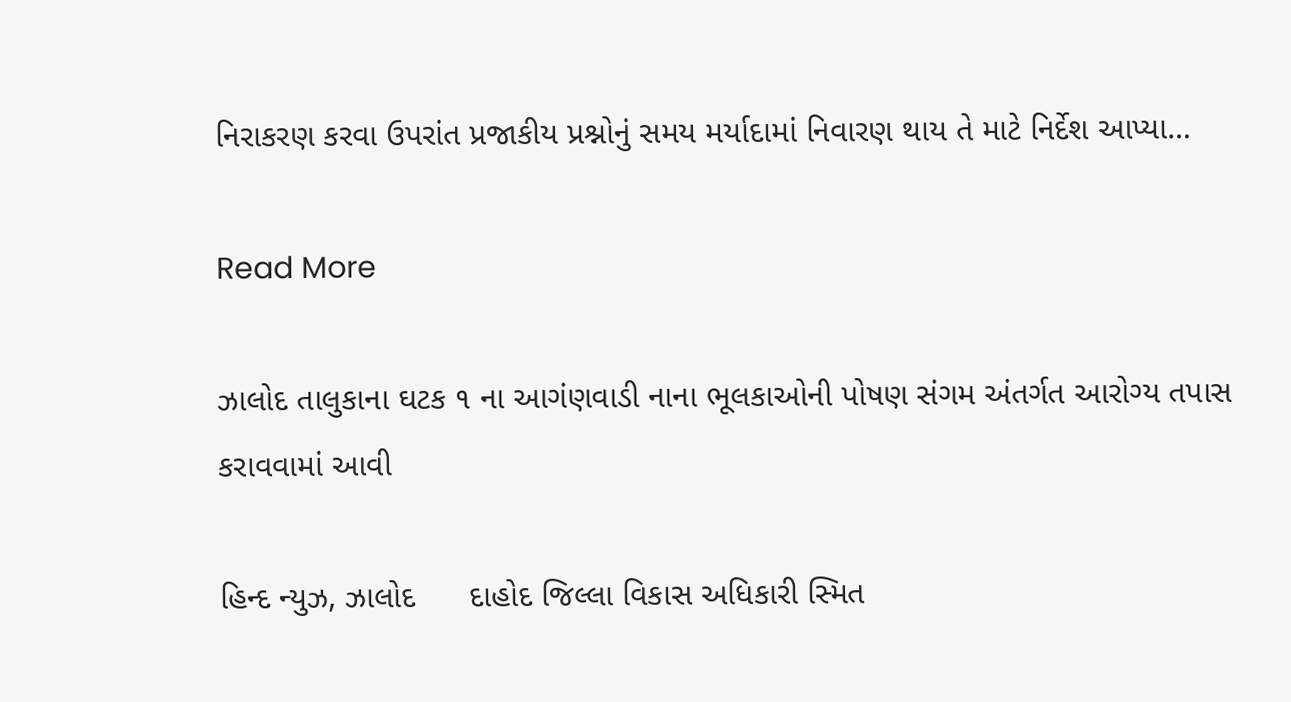નિરાકરણ કરવા ઉપરાંત પ્રજાકીય પ્રશ્નોનું સમય મર્યાદામાં નિવારણ થાય તે માટે નિર્દેશ આપ્યા…

Read More

ઝાલોદ તાલુકાના ઘટક ૧ ના આગંણવાડી નાના ભૂલકાઓની પોષણ સંગમ અંતર્ગત આરોગ્ય તપાસ કરાવવામાં આવી

હિન્દ ન્યુઝ, ઝાલોદ      દાહોદ જિલ્લા વિકાસ અધિકારી સ્મિત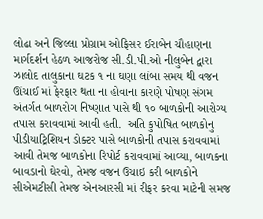લોઢા અને જિલ્લા પ્રોગ્રામ ઓફિસર ઈરાબેન ચૌહાણના માર્ગદર્શન હેઠળ આજરોજ સી.ડી.પી.ઓ નીલુબેન દ્વારા ઝાલોદ તાલુકાના ઘટક ૧ ના ઘણા લાંબા સમય થી વજન ઊંચાઈ માં ફેરફાર થતા ના હોવાના કારણે પોષણ સંગમ અંતર્ગત બાળરોગ નિષ્ણાત પાસે થી ૧૦ બાળકોની આરોગ્ય તપાસ કરાવવામાં આવી હતી.  અતિ કુપોષિત બાળકોનુ પીડીયાટ્રિશિયન ડોક્ટર પાસે બાળકોની તપાસ કરાવવામાં આવી તેમજ બાળકોના રિપોર્ટ કરાવવામાં આવ્યા, બાળકના બાવડાનો ઘેરવો, તેમજ વજન ઉચાઇ કરી બાળકોને સીએમટીસી તેમજ એનઆરસી માં રીફર કરવા માટેની સમજ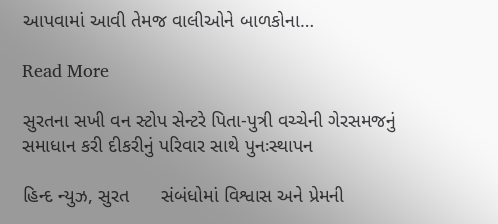આપવામાં આવી તેમજ વાલીઓને બાળકોના…

Read More

સુરતના સખી વન સ્ટોપ સેન્ટરે પિતા-પુત્રી વચ્ચેની ગેરસમજનું સમાધાન કરી દીકરીનું પરિવાર સાથે પુનઃસ્થાપન

હિન્દ ન્યુઝ, સુરત      સંબંધોમાં વિશ્વાસ અને પ્રેમની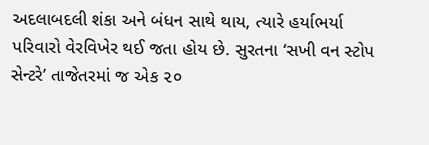અદલાબદલી શંકા અને બંધન સાથે થાય, ત્યારે હર્યાભર્યા પરિવારો વેરવિખેર થઈ જતા હોય છે. સુરતના ‘સખી વન સ્ટોપ સેન્ટરે’ તાજેતરમાં જ એક ૨૦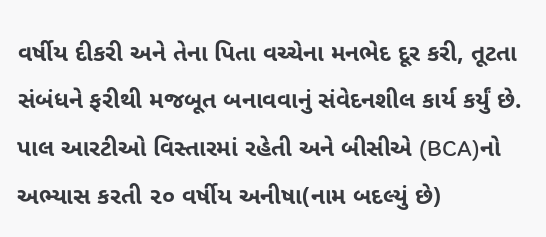વર્ષીય દીકરી અને તેના પિતા વચ્ચેના મનભેદ દૂર કરી, તૂટતા સંબંધને ફરીથી મજબૂત બનાવવાનું સંવેદનશીલ કાર્ય કર્યું છે.                 પાલ આરટીઓ વિસ્તારમાં રહેતી અને બીસીએ (BCA)નો અભ્યાસ કરતી ૨૦ વર્ષીય અનીષા(નામ બદલ્યું છે)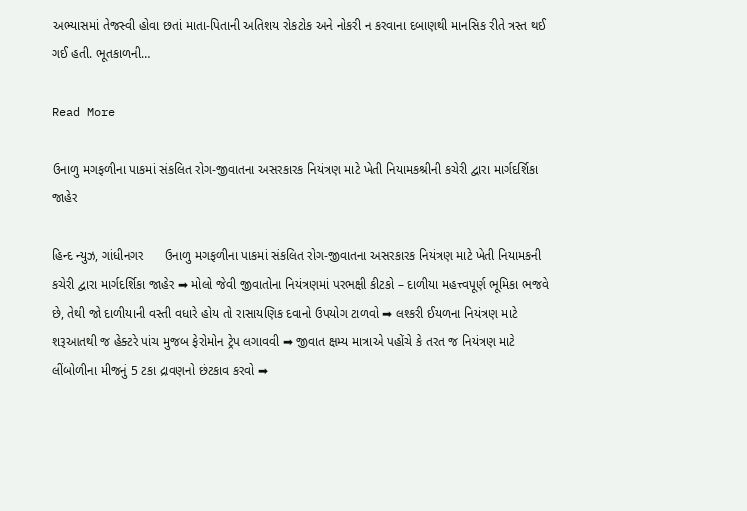અભ્યાસમાં તેજસ્વી હોવા છતાં માતા-પિતાની અતિશય રોકટોક અને નોકરી ન કરવાના દબાણથી માનસિક રીતે ત્રસ્ત થઈ ગઈ હતી. ભૂતકાળની…

Read More

ઉનાળુ મગફળીના પાકમાં સંકલિત રોગ-જીવાતના અસરકારક નિયંત્રણ માટે ખેતી નિયામકશ્રીની કચેરી દ્વારા માર્ગદર્શિકા જાહેર

હિન્દ ન્યુઝ, ગાંધીનગર      ઉનાળુ મગફળીના પાકમાં સંકલિત રોગ-જીવાતના અસરકારક નિયંત્રણ માટે ખેતી નિયામકની કચેરી દ્વારા માર્ગદર્શિકા જાહેર ➡ મોલો જેવી જીવાતોના નિયંત્રણમાં પરભક્ષી કીટકો – દાળીયા મહત્ત્વપૂર્ણ ભૂમિકા ભજવે છે, તેથી જો દાળીયાની વસ્તી વધારે હોય તો રાસાયણિક દવાનો ઉપયોગ ટાળવો ➡ લશ્કરી ઈયળના નિયંત્રણ માટે શરૂઆતથી જ હેક્ટરે પાંચ મુજબ ફેરોમોન ટ્રેપ લગાવવી ➡ જીવાત ક્ષમ્ય માત્રાએ પહોંચે કે તરત જ નિયંત્રણ માટે લીંબોળીના મીજનું 5 ટકા દ્રાવણનો છંટકાવ કરવો ➡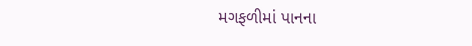મગફળીમાં પાનના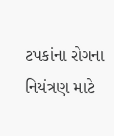ટપકાંના રોગના નિયંત્રણ માટે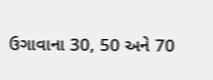ઉગાવાના 30, 50 અને 70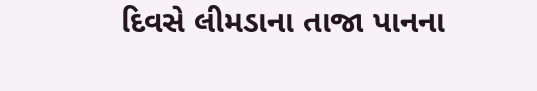દિવસે લીમડાના તાજા પાનના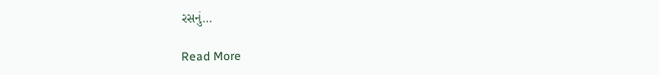રસનું…

Read More